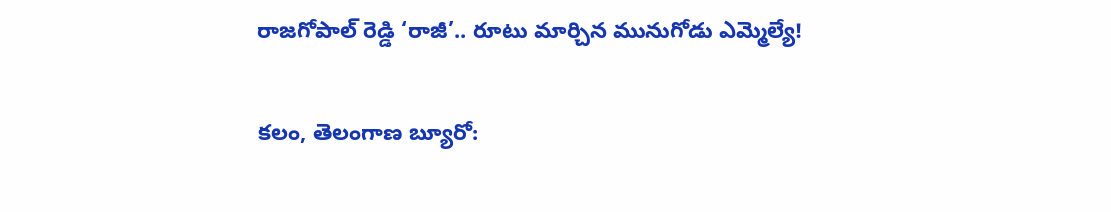రాజగోపాల్ రెడ్డి ‘రాజీ’.. రూటు మార్చిన మునుగోడు ఎమ్మెల్యే!

కలం, తెలంగాణ బ్యూరో: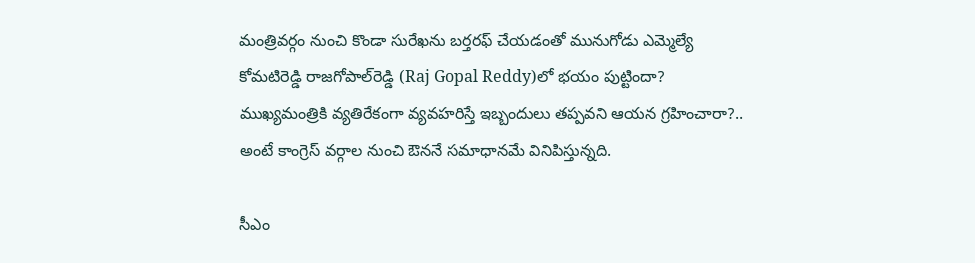మంత్రివర్గం నుంచి కొండా సురేఖను బర్తరఫ్ చేయడంతో మునుగోడు ఎమ్మెల్యే కోమటిరెడ్డి రాజగోపాల్‌రెడ్డి (Raj Gopal Reddy)లో భయం పుట్టిందా? ముఖ్యమంత్రికి వ్యతిరేకంగా వ్యవహరిస్తే ఇబ్బందులు తప్పవని ఆయన గ్రహించారా?.. అంటే కాంగ్రెస్ వర్గాల నుంచి ఔననే సమాధానమే వినిపిస్తున్నది.

సీఎం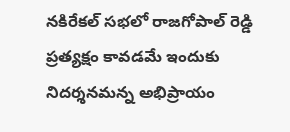నకిరేకల్ సభలో రాజగోపాల్ రెడ్డి ప్రత్యక్షం కావడమే ఇందుకు నిదర్శనమన్న అభిప్రాయం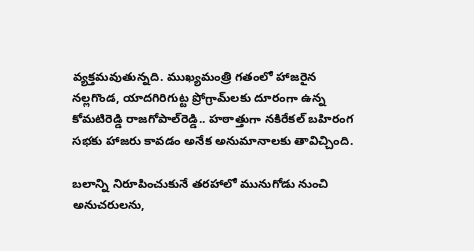వ్యక్తమవుతున్నది. ముఖ్యమంత్రి గతంలో హాజరైన నల్లగొండ, యాదగిరిగుట్ట ప్రోగ్రామ్‌లకు దూరంగా ఉన్న కోమటిరెడ్డి రాజగోపాల్‌రెడ్డి.. హఠాత్తుగా నకిరేకల్ బహిరంగ సభకు హాజరు కావడం అనేక అనుమానాలకు తావిచ్చింది.

బలాన్ని నిరూపించుకునే తరహాలో మునుగోడు నుంచి అనుచరులను,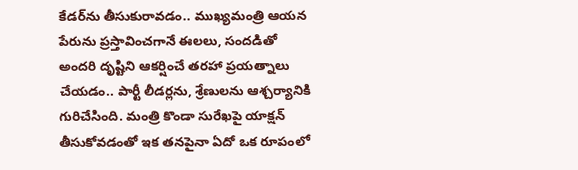కేడర్‌ను తీసుకురావడం.. ముఖ్యమంత్రి ఆయన పేరును ప్రస్తావించగానే ఈలలు, సందడితో అందరి దృష్టిని ఆకర్షించే తరహా ప్రయత్నాలు చేయడం.. పార్టీ లీడర్లను, శ్రేణులను ఆశ్చర్యానికి గురిచేసింది. మంత్రి కొండా సురేఖపై యాక్షన్ తీసుకోవడంతో ఇక తనపైనా ఏదో ఒక రూపంలో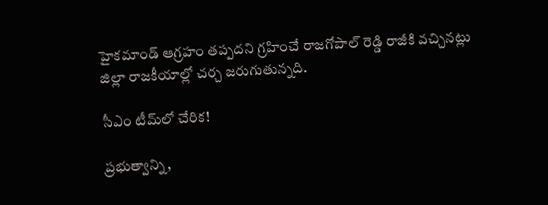హైకమాండ్ ఆగ్రహం తప్పదని గ్రహించే రాజగోపాల్ రెడ్డి రాజీకి వచ్చినట్లు జిల్లా రాజకీయాల్లో చర్చ జరుగుతున్నది.

సీఎం టీమ్‌లో చేరిక!

ప్రభుత్వాన్ని,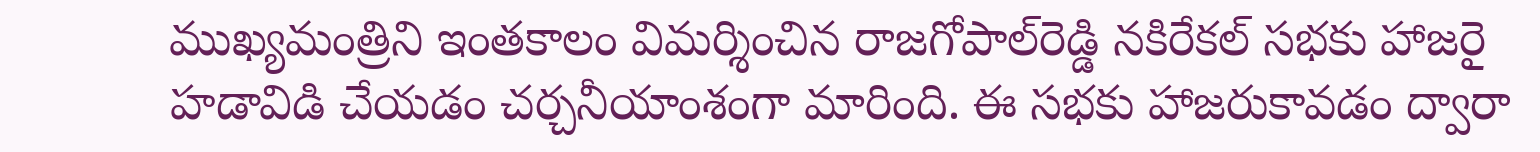ముఖ్యమంత్రిని ఇంతకాలం విమర్శించిన రాజగోపాల్‌రెడ్డి నకిరేకల్ సభకు హాజరై హడావిడి చేయడం చర్చనీయాంశంగా మారింది. ఈ సభకు హాజరుకావడం ద్వారా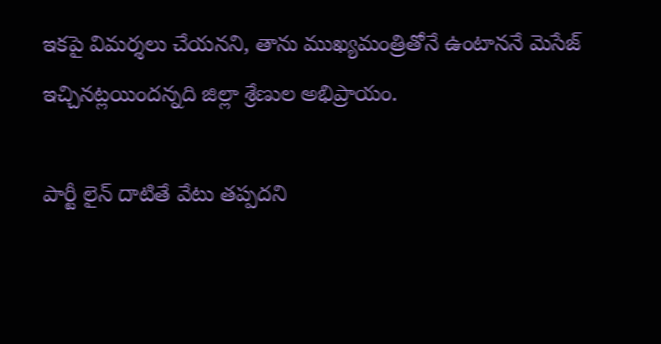ఇకపై విమర్శలు చేయనని, తాను ముఖ్యమంత్రితోనే ఉంటాననే మెసేజ్ ఇచ్చినట్లయిందన్నది జిల్లా శ్రేణుల అభిప్రాయం.

పార్టీ లైన్ దాటితే వేటు తప్పదని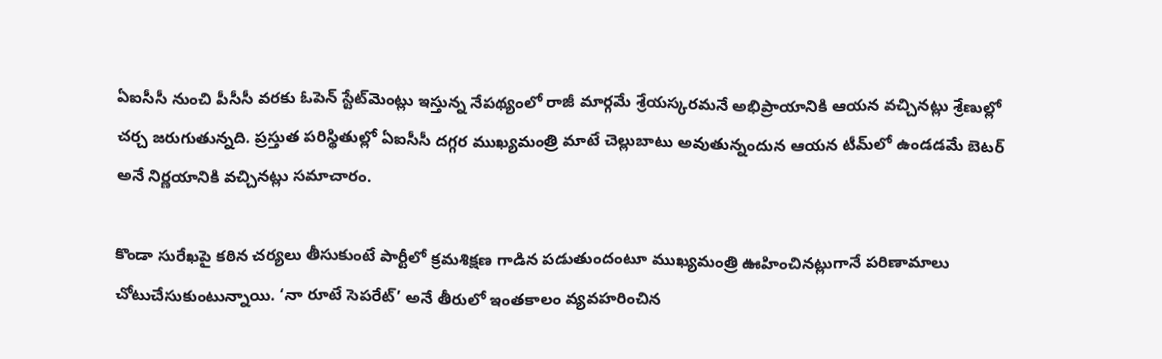ఏఐసీసీ నుంచి పీసీసీ వరకు ఓపెన్ స్టేట్‌మెంట్లు ఇస్తున్న నేపథ్యంలో రాజీ మార్గమే శ్రేయస్కరమనే అభిప్రాయానికి ఆయన వచ్చినట్లు శ్రేణుల్లో చర్చ జరుగుతున్నది. ప్రస్తుత పరిస్థితుల్లో ఏఐసీసీ దగ్గర ముఖ్యమంత్రి మాటే చెల్లుబాటు అవుతున్నందున ఆయన టీమ్‌లో ఉండడమే బెటర్ అనే నిర్ణయానికి వచ్చినట్లు సమాచారం.

కొండా సురేఖపై కఠిన చర్యలు తీసుకుంటే పార్టీలో క్రమశిక్షణ గాడిన పడుతుందంటూ ముఖ్యమంత్రి ఊహించినట్లుగానే పరిణామాలు చోటుచేసుకుంటున్నాయి. ‘నా రూటే సెపరేట్’ అనే తీరులో ఇంతకాలం వ్యవహరించిన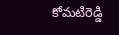కోమటిరెడ్డి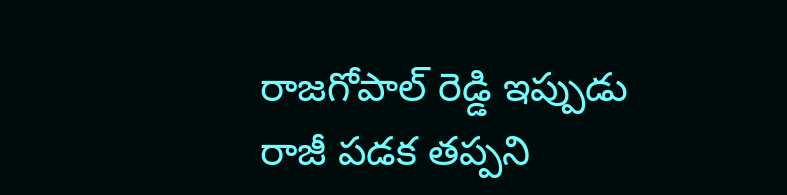రాజగోపాల్ రెడ్డి ఇప్పుడు రాజీ పడక తప్పని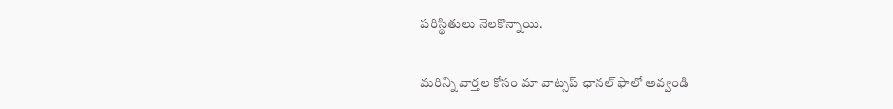పరిస్థితులు నెలకొన్నాయి.

మ‌రిన్ని వార్త‌ల కోసం మా వాట్స‌ప్ ఛాన‌ల్ ఫాలో అవ్వండి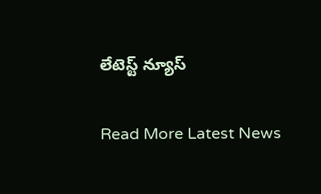లేటెస్ట్ న్యూస్‌

Read More Latest News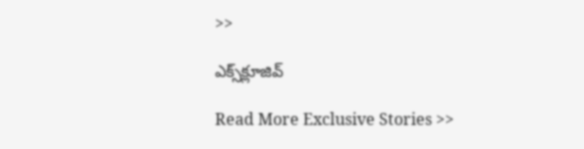>>

ఎక్స్‌క్లూజివ్‌

Read More Exclusive Stories >>